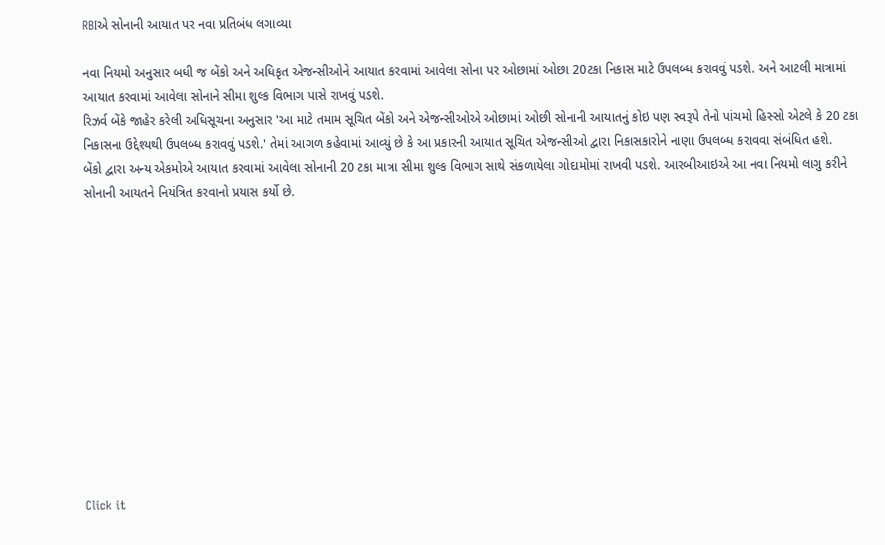RBIએ સોનાની આયાત પર નવા પ્રતિબંધ લગાવ્યા

નવા નિયમો અનુસાર બધી જ બેંકો અને અધિકૃત એજન્સીઓને આયાત કરવામાં આવેલા સોના પર ઓછામાં ઓછા 20ટકા નિકાસ માટે ઉપલબ્ધ કરાવવું પડશે. અને આટલી માત્રામાં આયાત કરવામાં આવેલા સોનાને સીમા શુલ્ક વિભાગ પાસે રાખવું પડશે.
રિઝર્વ બેંકે જાહેર કરેલી અધિસૂચના અનુસાર 'આ માટે તમામ સૂચિત બેંકો અને એજન્સીઓએ ઓછામાં ઓછી સોનાની આયાતનું કોઇ પણ સ્વરૂપે તેનો પાંચમો હિસ્સો એટલે કે 20 ટકા નિકાસના ઉદ્દેશ્યથી ઉપલબ્ધ કરાવવું પડશે.' તેમાં આગળ કહેવામાં આવ્યું છે કે આ પ્રકારની આયાત સૂચિત એજન્સીઓ દ્વારા નિકાસકારોને નાણા ઉપલબ્ધ કરાવવા સંબંધિત હશે.
બેંકો દ્વારા અન્ય એકમોએ આયાત કરવામાં આવેલા સોનાની 20 ટકા માત્રા સીમા શુલ્ક વિભાગ સાથે સંકળાયેલા ગોદામોમાં રાખવી પડશે. આરબીઆઇએ આ નવા નિયમો લાગુ કરીને સોનાની આયતને નિયંત્રિત કરવાનો પ્રયાસ કર્યો છે.












Click it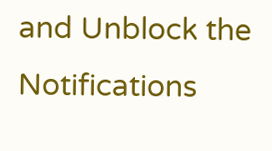and Unblock the Notifications